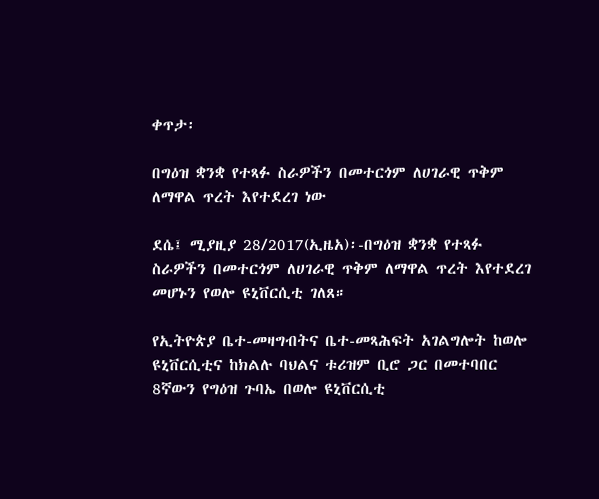ቀጥታ፡

በግዕዝ ቋንቋ የተጻፉ ስራዎችን በመተርጎም ለሀገራዊ ጥቅም ለማዋል ጥረት እየተደረገ ነው

ደሴ፤ ሚያዚያ 28/2017(ኢዜአ)፡-በግዕዝ ቋንቋ የተጻፉ ስራዎችን በመተርጎም ለሀገራዊ ጥቅም ለማዋል ጥረት እየተደረገ መሆኑን የወሎ ዩኒቨርሲቲ ገለጸ።

የኢትዮጵያ ቤተ-መዛግብትና ቤተ-መጻሕፍት አገልግሎት ከወሎ ዩኒቨርሲቲና ከክልሉ ባህልና ቱሪዝም ቢሮ ጋር በመተባበር 8ኛውን የግዕዝ ጉባኤ በወሎ ዩኒቨርሲቲ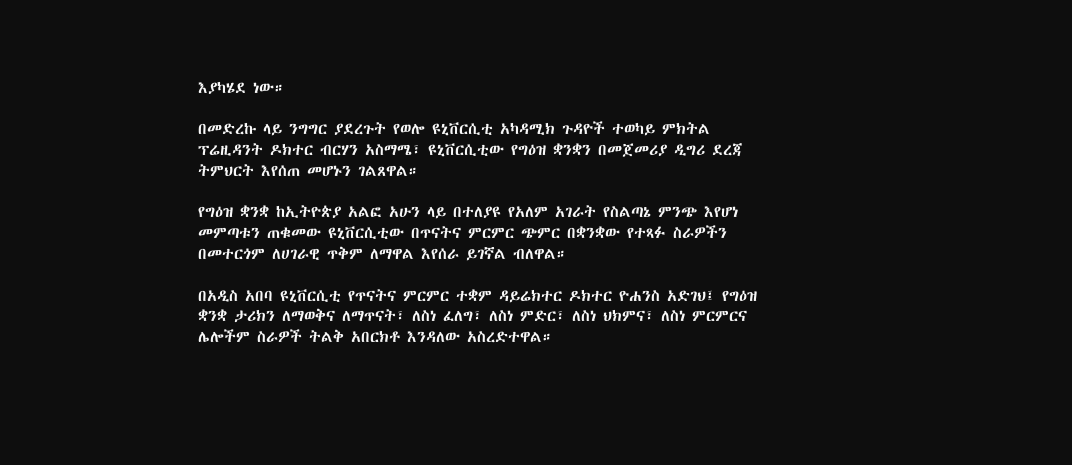እያካሄደ ነው።

በመድረኩ ላይ ንግግር ያደረጉት የወሎ ዩኒቨርሲቲ አካዳሚክ ጉዳዮች ተወካይ ምክትል ፕሬዚዳንት ዶክተር ብርሃን አስማሜ፣ ዩኒቨርሲቲው የግዕዝ ቋንቋን በመጀመሪያ ዲግሪ ደረጃ ትምህርት እየሰጠ መሆኑን ገልጸዋል።

የግዕዝ ቋንቋ ከኢትዮጵያ አልፎ አሁን ላይ በተለያዩ የአለም አገራት የስልጣኔ ምንጭ እየሆነ መምጣቱን ጠቁመው ዩኒቨርሲቲው በጥናትና ምርምር ጭምር በቋንቋው የተጻፉ ስራዎችን በመተርጎም ለሀገራዊ ጥቅም ለማዋል እየሰራ ይገኛል ብለዋል።

በአዲስ አበባ ዩኒቨርሲቲ የጥናትና ምርምር ተቋም ዳይሬክተር ዶክተር ዮሐንስ አድገህ፤ የግዕዝ ቋንቋ ታሪክን ለማወቅና ለማጥናት፣ ለስነ ፈለግ፣ ለስነ ምድር፣ ለስነ ህክምና፣ ለስነ ምርምርና ሌሎችም ስራዎች ትልቅ አበርክቶ እንዳለው አስረድተዋል።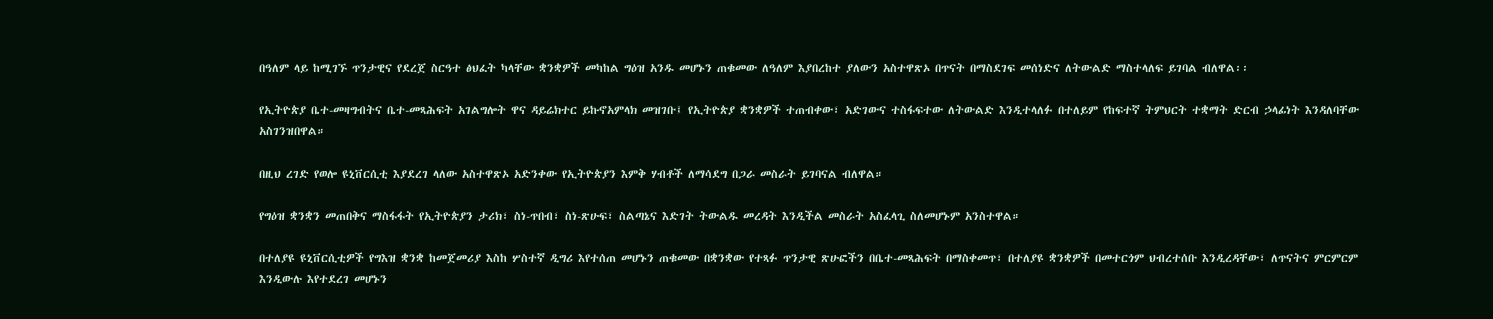በዓለም ላይ ከሚገኙ ጥንታዊና የደረጀ ስርዓተ ፅህፈት ካላቸው ቋንቋዎች መካከል ግዕዝ አንዱ መሆኑን ጠቁመው ለዓለም እያበረከተ ያለውን አስተዋጽኦ በጥናት በማስደገፍ መሰነድና ለትውልድ ማስተላለፍ ይገባል ብለዋል፡፡

የኢትዮጵያ ቤተ-መዛግብትና ቤተ-መጻሕፍት አገልግሎት ዋና ዳይሬክተር ይኩኖአምላክ መዝገቡ፤ የኢትዮጵያ ቋንቋዎች ተጠብቀው፣ አድገውና ተስፋፍተው ለትውልድ እንዲተላለፉ በተለይም የከፍተኛ ትምህርት ተቋማት ድርብ ኃላፊነት እንዳለባቸው አስገንዝበዋል።

በዚህ ረገድ የወሎ ዩኒቨርሲቲ እያደረገ ላለው አስተዋጽኦ አድንቀው የኢትዮጵያን እምቅ ሃብቶች ለማሳደግ በጋራ መስራት ይገባናል ብለዋል።

የግዕዝ ቋንቋን መጠበቅና ማስፋፋት የኢትዮጵያን ታሪክ፣ ስነ-ጥበብ፣ ስነ-ጽሁፍ፣ ስልጣኔና እድገት ትውልዱ መረዳት እንዲችል መስራት አስፈላጊ ስለመሆኑም አንስተዋል።

በተለያዩ ዩኒቨርሲቲዎች የግእዝ ቋንቋ ከመጀመሪያ እስከ ሦስተኛ ዲግሪ እየተሰጠ መሆኑን ጠቁመው በቋንቋው የተጻፉ ጥንታዊ ጽሁፎችን በቤተ-መጻሕፍት በማስቀመጥ፣ በተለያዩ ቋንቋዎች በመተርጎም ህብረተሰቡ እንዲረዳቸው፣ ለጥናትና ምርምርም እንዲውሉ እየተደረገ መሆኑን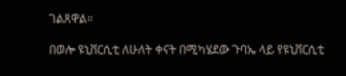ገልጸዋል።

በወሎ ዩኒቨርሲቲ ለሁለት ቀናት በሚካሄደው ጉባኤ ላይ የዩኒቨርሲቲ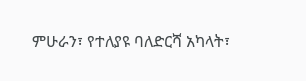ምሁራን፣ የተለያዩ ባለድርሻ አካላት፣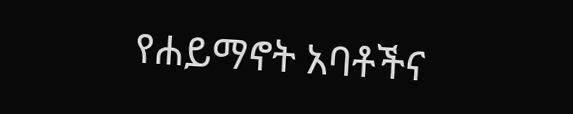የሐይማኖት አባቶችና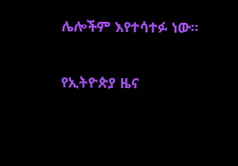ሌሎችም እየተሳተፉ ነው።

የኢትዮጵያ ዜና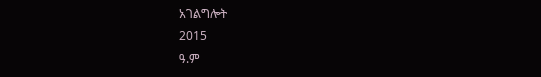አገልግሎት
2015
ዓ.ም